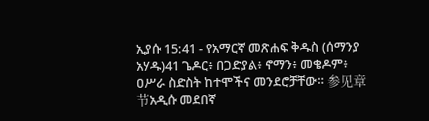ኢያሱ 15:41 - የአማርኛ መጽሐፍ ቅዱስ (ሰማንያ አሃዱ)41 ጌዶር፥ በጋድያል፥ ኖማን፥ መቄዶም፥ ዐሥራ ስድስት ከተሞችና መንደሮቻቸው። 参见章节አዲሱ መደበኛ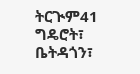ትርጒም41 ግዴሮት፣ ቤትዳጎን፣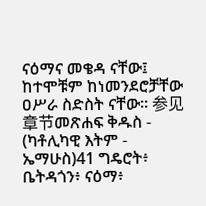ናዕማና መቄዳ ናቸው፤ ከተሞቹም ከነመንደሮቻቸው ዐሥራ ስድስት ናቸው። 参见章节መጽሐፍ ቅዱስ - (ካቶሊካዊ እትም - ኤማሁስ)41 ግዴሮት፥ ቤትዳጎን፥ ናዕማ፥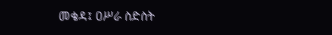መቄዳ፤ ዐሥራ ስድስት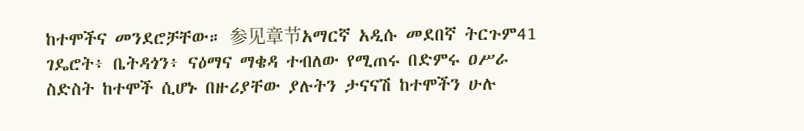ከተሞችና መንደሮቻቸው። 参见章节አማርኛ አዲሱ መደበኛ ትርጉም41 ገዴሮት፥ ቤትዳጎን፥ ናዕማና ማቄዳ ተብለው የሚጠሩ በድምሩ ዐሥራ ስድስት ከተሞች ሲሆኑ በዙሪያቸው ያሉትን ታናናሽ ከተሞችን ሁሉ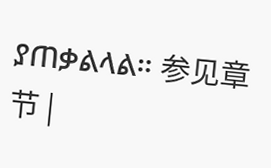ያጠቃልላል። 参见章节 |